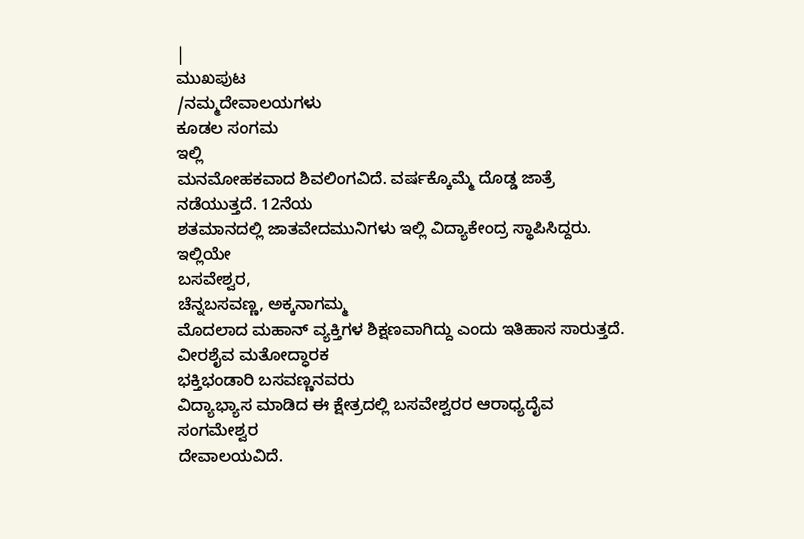|
ಮುಖಪುಟ
/ನಮ್ಮದೇವಾಲಯಗಳು
ಕೂಡಲ ಸಂಗಮ
ಇಲ್ಲಿ
ಮನಮೋಹಕವಾದ ಶಿವಲಿಂಗವಿದೆ. ವರ್ಷಕ್ಕೊಮ್ಮೆ ದೊಡ್ಡ ಜಾತ್ರೆ ನಡೆಯುತ್ತದೆ. 12ನೆಯ
ಶತಮಾನದಲ್ಲಿ ಜಾತವೇದಮುನಿಗಳು ಇಲ್ಲಿ ವಿದ್ಯಾಕೇಂದ್ರ ಸ್ಥಾಪಿಸಿದ್ದರು. ಇಲ್ಲಿಯೇ
ಬಸವೇಶ್ವರ,
ಚೆನ್ನಬಸವಣ್ಣ, ಅಕ್ಕನಾಗಮ್ಮ
ಮೊದಲಾದ ಮಹಾನ್ ವ್ಯಕ್ತಿಗಳ ಶಿಕ್ಷಣವಾಗಿದ್ದು ಎಂದು ಇತಿಹಾಸ ಸಾರುತ್ತದೆ.
ವೀರಶೈವ ಮತೋದ್ಧಾರಕ
ಭಕ್ತಿಭಂಡಾರಿ ಬಸವಣ್ಣನವರು
ವಿದ್ಯಾಭ್ಯಾಸ ಮಾಡಿದ ಈ ಕ್ಷೇತ್ರದಲ್ಲಿ ಬಸವೇಶ್ವರರ ಆರಾಧ್ಯದೈವ ಸಂಗಮೇಶ್ವರ
ದೇವಾಲಯವಿದೆ.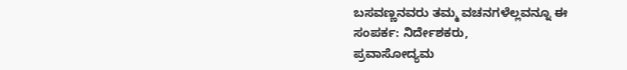ಬಸವಣ್ಣನವರು ತಮ್ಮ ವಚನಗಳೆಲ್ಲವನ್ನೂ ಈ
ಸಂಪರ್ಕ: ನಿರ್ದೇಶಕರು,
ಪ್ರವಾಸೋದ್ಯಮ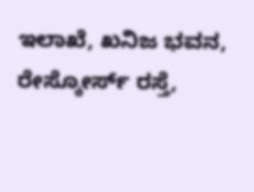ಇಲಾಖೆ, ಖನಿಜ ಭವನ,
ರೇಸ್ಕೋರ್ಸ್ ರಸ್ತೆ,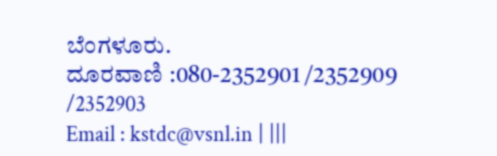ಬೆಂಗಳೂರು.
ದೂರವಾಣಿ :080-2352901 /2352909 /2352903
Email : kstdc@vsnl.in | |||